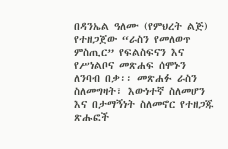በዳንኤል ዓለሙ (የምህረት ልጅ) የተዘጋጀው “ራስን የመለወጥ ምስጢር” የፍልስፍናን እና የሥነልቦና መጽሐፍ ሰሞኑን ለንባብ በቃ፡፡ መጽሐፉ ራስን ስለመግዛት፣ እውነተኛ ስለመሆን እና በታማኝነት ስለመኖር የተዘጋጁ ጽሑፎች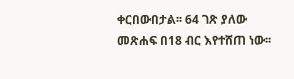ቀርበውበታል፡፡ 64 ገጽ ያለው መጽሐፍ በ18 ብር እየተሸጠ ነው፡፡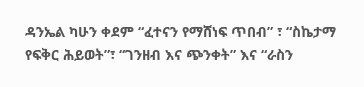ዳንኤል ካሁን ቀደም “ፈተናን የማሸነፍ ጥበብ” ፣ “ስኬታማ የፍቅር ሕይወት”፣ “ገንዘብ እና ጭንቀት” እና “ራስን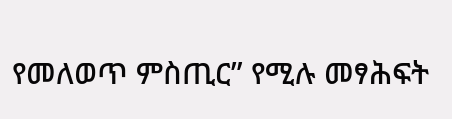የመለወጥ ምስጢር” የሚሉ መፃሕፍት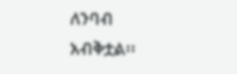ለንባብ አብቅቷል፡፡